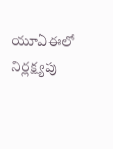యూఏఈలో నిర్లక్ష్యపు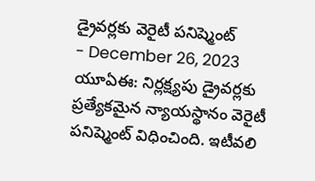డ్రైవర్లకు వెరైటీ పనిష్మెంట్
- December 26, 2023
యూఏఈ: నిర్లక్ష్యపు డ్రైవర్లకు ప్రత్యేకమైన న్యాయస్థానం వెరైటీ పనిష్మెంట్ విధించింది. ఇటీవలి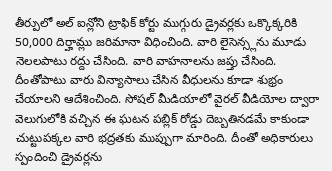తీర్పులో అల్ ఐన్లోని ట్రాఫిక్ కోర్టు ముగ్గురు డ్రైవర్లకు ఒక్కొక్కరికి 50,000 దిర్హామ్లు జరిమానా విధించింది. వారి లైసెన్స్లను మూడు నెలలపాటు రద్దు చేసింది. వారి వాహనాలను జప్తు చేసింది. దీంతోపాటు వారు విన్యాసాలు చేసిన వీధులను కూడా శుభ్రం చేయాలని ఆదేశించింది. సోషల్ మీడియాలో వైరల్ వీడియోల ద్వారా వెలుగులోకి వచ్చిన ఈ ఘటన పబ్లిక్ రోడ్డు దెబ్బతినడమే కాకుండా చుట్టుపక్కల వారి భద్రతకు ముప్పుగా మారింది. దీంతో అధికారులు స్పందించి డ్రైవర్లను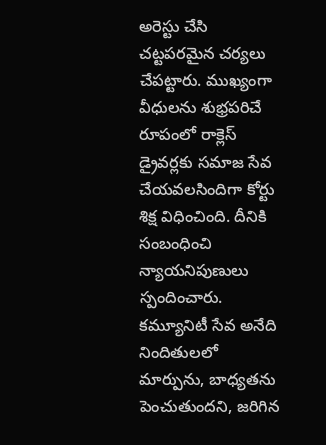అరెస్టు చేసి చట్టపరమైన చర్యలు చేపట్టారు. ముఖ్యంగా వీధులను శుభ్రపరిచే రూపంలో రాక్లెస్ డ్రైవర్లకు సమాజ సేవ చేయవలసిందిగా కోర్టు శిక్ష విధించింది. దీనికి సంబంధించి న్యాయనిపుణులు స్పందించారు. కమ్యూనిటీ సేవ అనేది నిందితులలో మార్పును, బాధ్యతను పెంచుతుందని, జరిగిన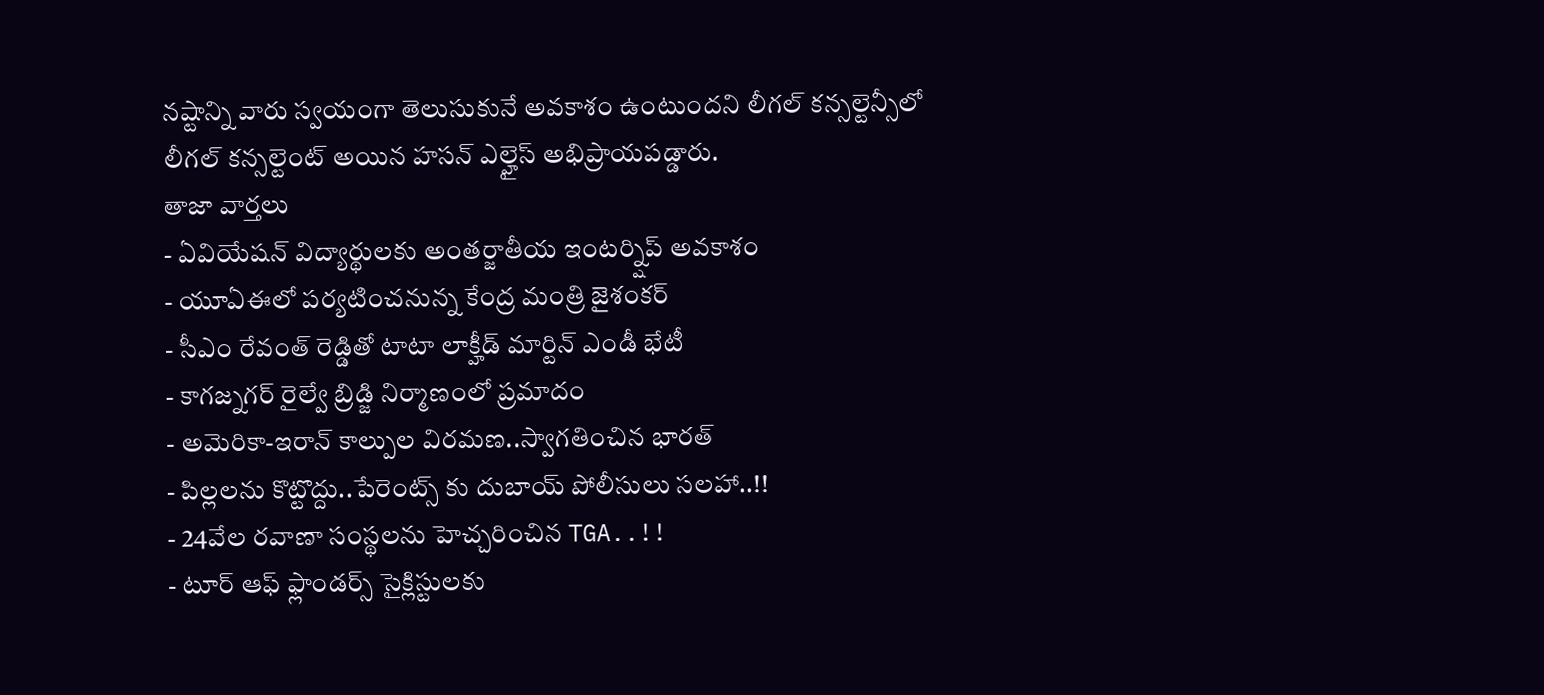నష్టాన్ని వారు స్వయంగా తెలుసుకునే అవకాశం ఉంటుందని లీగల్ కన్సల్టెన్సీలో లీగల్ కన్సల్టెంట్ అయిన హసన్ ఎల్హైస్ అభిప్రాయపడ్డారు.
తాజా వార్తలు
- ఏవియేషన్ విద్యార్థులకు అంతర్జాతీయ ఇంటర్న్షిప్ అవకాశం
- యూఏఈలో పర్యటించనున్న కేంద్ర మంత్రి జైశంకర్
- సీఎం రేవంత్ రెడ్డితో టాటా లాక్హీడ్ మార్టిన్ ఎండీ భేటీ
- కాగజ్నగర్ రైల్వే బ్రిడ్జి నిర్మాణంలో ప్రమాదం
- అమెరికా-ఇరాన్ కాల్పుల విరమణ..స్వాగతించిన భారత్
- పిల్లలను కొట్టొద్దు..పేరెంట్స్ కు దుబాయ్ పోలీసులు సలహా..!!
- 24వేల రవాణా సంస్థలను హెచ్చరించిన TGA..!!
- టూర్ ఆఫ్ ఫ్లాండర్స్ సైక్లిస్టులకు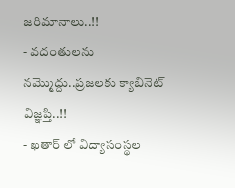జరిమానాలు..!!
- వదంతులను నమ్మొద్దు..ప్రజలకు క్యాబినెట్ విజ్ఞప్తి..!!
- ఖతార్ లో విద్యాసంస్థల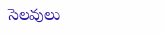సెలవులు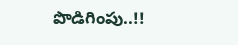పొడిగింపు..!!